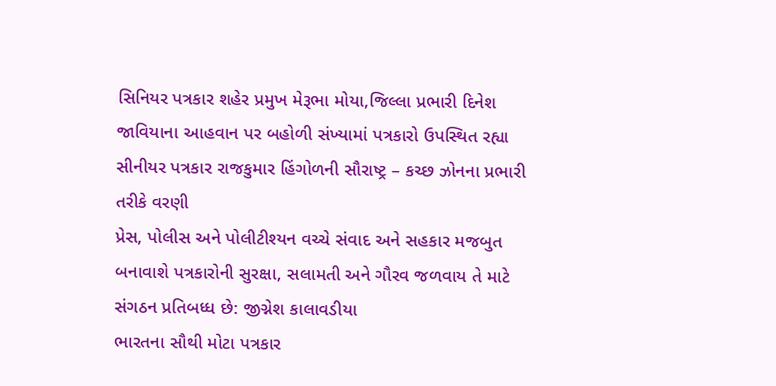સિનિયર પત્રકાર શહેર પ્રમુખ મેરૂભા મોયા,જિલ્લા પ્રભારી દિનેશ જાવિયાના આહવાન પર બહોળી સંખ્યામાં પત્રકારો ઉપસ્થિત રહ્યા
સીનીયર પત્રકાર રાજકુમાર હિંગોળની સૌરાષ્ટ્ર – કચ્છ ઝોનના પ્રભારી તરીકે વરણી
પ્રેસ, પોલીસ અને પોલીટીશ્યન વચ્ચે સંવાદ અને સહકાર મજબુત બનાવાશે પત્રકારોની સુરક્ષા, સલામતી અને ગૌરવ જળવાય તે માટે સંગઠન પ્રતિબધ્ધ છે: જીગ્નેશ કાલાવડીયા
ભારતના સૌથી મોટા પત્રકાર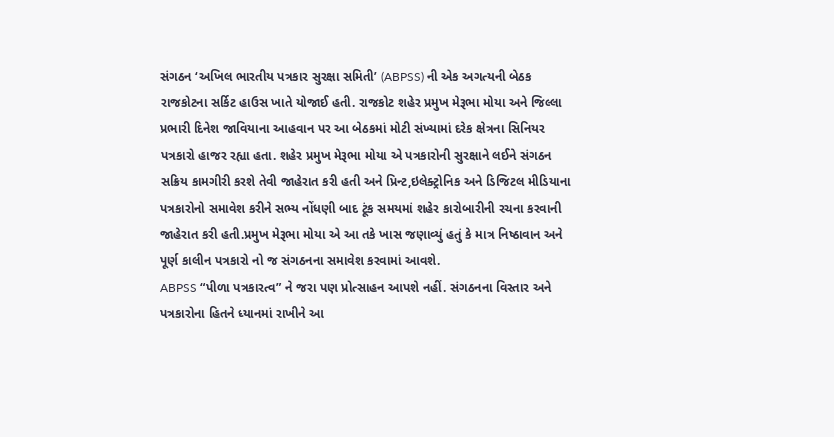સંગઠન ‘અખિલ ભારતીય પત્રકાર સુરક્ષા સમિતી’ (ABPSS) ની એક અગત્યની બેઠક રાજકોટના સર્કિટ હાઉસ ખાતે યોજાઈ હતી. રાજકોટ શહેર પ્રમુખ મેરૂભા મોયા અને જિલ્લા પ્રભારી દિનેશ જાવિયાના આહવાન પર આ બેઠકમાં મોટી સંખ્યામાં દરેક ક્ષેત્રના સિનિયર પત્રકારો હાજર રહ્યા હતા. શહેર પ્રમુખ મેરૂભા મોયા એ પત્રકારોની સુરક્ષાને લઈને સંગઠન સક્રિય કામગીરી કરશે તેવી જાહેરાત કરી હતી અને પ્રિન્ટ,ઇલેક્ટ્રોનિક અને ડિજિટલ મીડિયાના પત્રકારોનો સમાવેશ કરીને સભ્ય નોંધણી બાદ ટૂંક સમયમાં શહેર કારોબારીની રચના કરવાની જાહેરાત કરી હતી.પ્રમુખ મેરૂભા મોયા એ આ તકે ખાસ જણાવ્યું હતું કે માત્ર નિષ્ઠાવાન અને પૂર્ણ કાલીન પત્રકારો નો જ સંગઠનના સમાવેશ કરવામાં આવશે.
ABPSS “પીળા પત્રકારત્વ” ને જરા પણ પ્રોત્સાહન આપશે નહીં. સંગઠનના વિસ્તાર અને પત્રકારોના હિતને ધ્યાનમાં રાખીને આ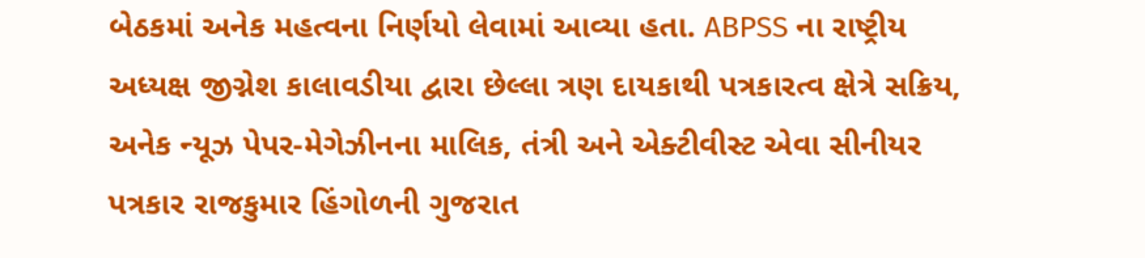બેઠકમાં અનેક મહત્વના નિર્ણયો લેવામાં આવ્યા હતા. ABPSS ના રાષ્ટ્રીય અધ્યક્ષ જીગ્નેશ કાલાવડીયા દ્વારા છેલ્લા ત્રણ દાયકાથી પત્રકારત્વ ક્ષેત્રે સક્રિય, અનેક ન્યૂઝ પેપર-મેગેઝીનના માલિક, તંત્રી અને એક્ટીવીસ્ટ એવા સીનીયર પત્રકાર રાજકુમાર હિંગોળની ગુજરાત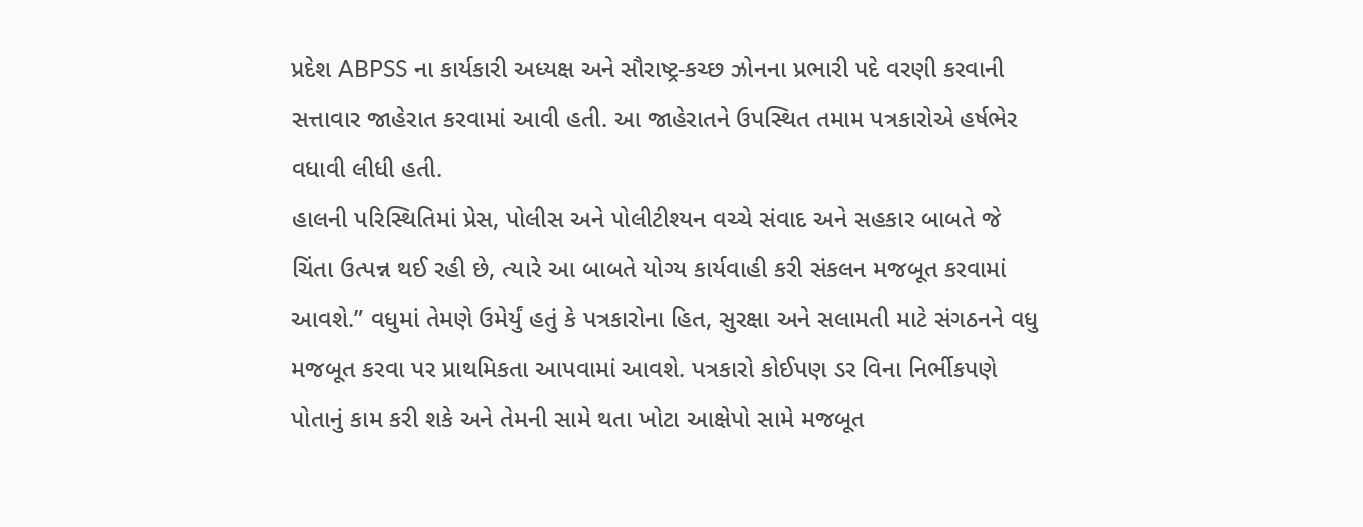પ્રદેશ ABPSS ના કાર્યકારી અધ્યક્ષ અને સૌરાષ્ટ્ર-કચ્છ ઝોનના પ્રભારી પદે વરણી કરવાની સત્તાવાર જાહેરાત કરવામાં આવી હતી. આ જાહેરાતને ઉપસ્થિત તમામ પત્રકારોએ હર્ષભેર વધાવી લીધી હતી.
હાલની પરિસ્થિતિમાં પ્રેસ, પોલીસ અને પોલીટીશ્યન વચ્ચે સંવાદ અને સહકાર બાબતે જે ચિંતા ઉત્પન્ન થઈ રહી છે, ત્યારે આ બાબતે યોગ્ય કાર્યવાહી કરી સંકલન મજબૂત કરવામાં આવશે.” વધુમાં તેમણે ઉમેર્યું હતું કે પત્રકારોના હિત, સુરક્ષા અને સલામતી માટે સંગઠનને વધુ મજબૂત કરવા પર પ્રાથમિકતા આપવામાં આવશે. પત્રકારો કોઈપણ ડર વિના નિર્ભીકપણે પોતાનું કામ કરી શકે અને તેમની સામે થતા ખોટા આક્ષેપો સામે મજબૂત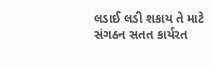લડાઈ લડી શકાય તે માટે સંગઠન સતત કાર્યરત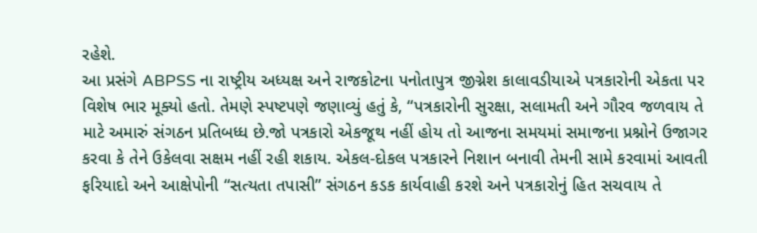રહેશે.
આ પ્રસંગે ABPSS ના રાષ્ટ્રીય અધ્યક્ષ અને રાજકોટના પનોતાપુત્ર જીગ્નેશ કાલાવડીયાએ પત્રકારોની એકતા પર વિશેષ ભાર મૂક્યો હતો. તેમણે સ્પષ્ટપણે જણાવ્યું હતું કે, “પત્રકારોની સુરક્ષા, સલામતી અને ગૌરવ જળવાય તે માટે અમારું સંગઠન પ્રતિબધ્ધ છે.જો પત્રકારો એકજૂથ નહીં હોય તો આજના સમયમાં સમાજના પ્રશ્નોને ઉજાગર કરવા કે તેને ઉકેલવા સક્ષમ નહીં રહી શકાય. એકલ-દોકલ પત્રકારને નિશાન બનાવી તેમની સામે કરવામાં આવતી ફરિયાદો અને આક્ષેપોની “સત્યતા તપાસી” સંગઠન કડક કાર્યવાહી કરશે અને પત્રકારોનું હિત સચવાય તે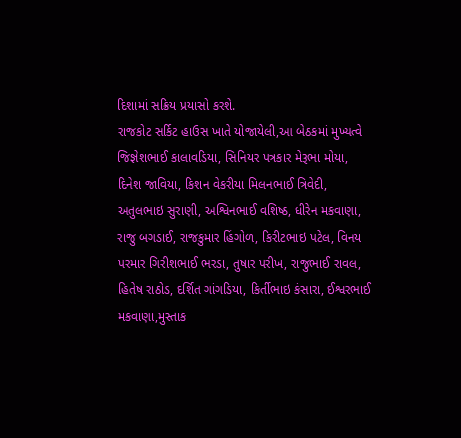દિશામાં સક્રિય પ્રયાસો કરશે.
રાજકોટ સર્કિટ હાઉસ ખાતે યોજાયેલી,આ બેઠકમાં મુખ્યત્વે જિજ્ઞેશભાઈ કાલાવડિયા, સિનિયર પત્રકાર મેરૂભા મોયા, દિનેશ જાવિયા, કિશન વેકરીયા મિલનભાઈ ત્રિવેદી, અતુલભાઇ સુરાણી, અશ્વિનભાઈ વશિષ્ઠ, ધીરેન મકવાણા, રાજુ બગડાઈ, રાજકુમાર હિંગોળ, કિરીટભાઇ પટેલ, વિનય પરમાર ગિરીશભાઈ ભરડા, તુષાર પરીખ, રાજુભાઈ રાવલ, હિતેષ રાઠોડ, દર્શિત ગાંગડિયા, કિર્તીભાઇ કંસારા, ઈશ્વરભાઈ મકવાણા,મુસ્તાક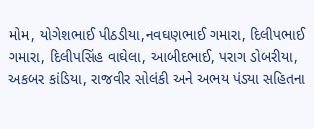મોમ, યોગેશભાઈ પીઠડીયા,નવઘણભાઈ ગમારા, દિલીપભાઈ ગમારા, દિલીપસિંહ વાઘેલા, આબીદભાઈ, પરાગ ડોબરીયા, અકબર કાંડિયા, રાજવીર સોલંકી અને અભય પંડ્યા સહિતના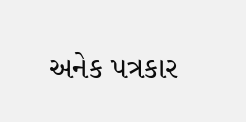અનેક પત્રકાર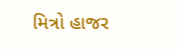મિત્રો હાજર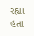રહ્યા હતા